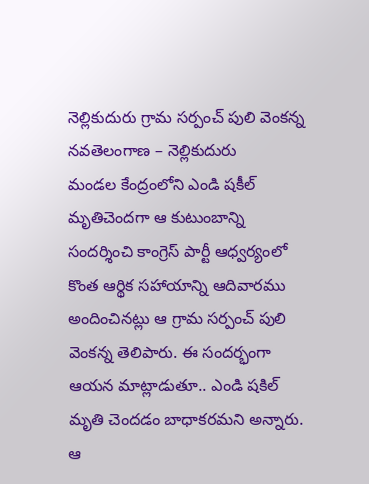నెల్లికుదురు గ్రామ సర్పంచ్ పులి వెంకన్న
నవతెలంగాణ – నెల్లికుదురు
మండల కేంద్రంలోని ఎండి షకీల్ మృతిచెందగా ఆ కుటుంబాన్ని సందర్శించి కాంగ్రెస్ పార్టీ ఆధ్వర్యంలో కొంత ఆర్థిక సహాయాన్ని ఆదివారము అందించినట్లు ఆ గ్రామ సర్పంచ్ పులి వెంకన్న తెలిపారు. ఈ సందర్భంగా ఆయన మాట్లాడుతూ.. ఎండి షకిల్ మృతి చెందడం బాధాకరమని అన్నారు. ఆ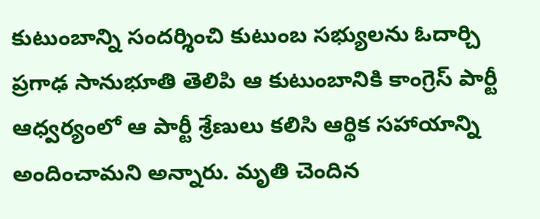కుటుంబాన్ని సందర్శించి కుటుంబ సభ్యులను ఓదార్చి ప్రగాఢ సానుభూతి తెలిపి ఆ కుటుంబానికి కాంగ్రెస్ పార్టీ ఆధ్వర్యంలో ఆ పార్టీ శ్రేణులు కలిసి ఆర్థిక సహాయాన్ని అందించామని అన్నారు. మృతి చెందిన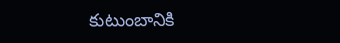కుటుంబానికి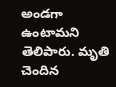అండగా ఉంటామని తెలిపారు. మృతి చెందిన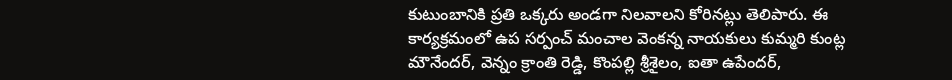కుటుంబానికి ప్రతి ఒక్కరు అండగా నిలవాలని కోరినట్లు తెలిపారు. ఈ కార్యక్రమంలో ఉప సర్పంచ్ మంచాల వెంకన్న నాయకులు కుమ్మరి కుంట్ల మౌనేందర్, వెన్నం క్రాంతి రెడ్డి, కొంపల్లి శ్రీశైలం, ఐతా ఉపేందర్,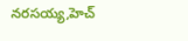నరసయ్య,హెచ్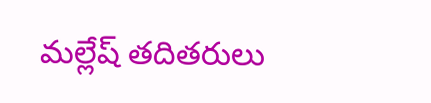మల్లేష్ తదితరులు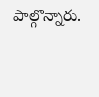పాల్గొన్నారు.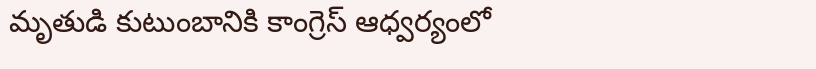మృతుడి కుటుంబానికి కాంగ్రెస్ ఆధ్వర్యంలో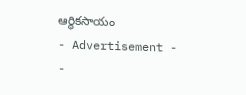ఆర్థికసాయం
- Advertisement -
-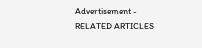Advertisement -
RELATED ARTICLES